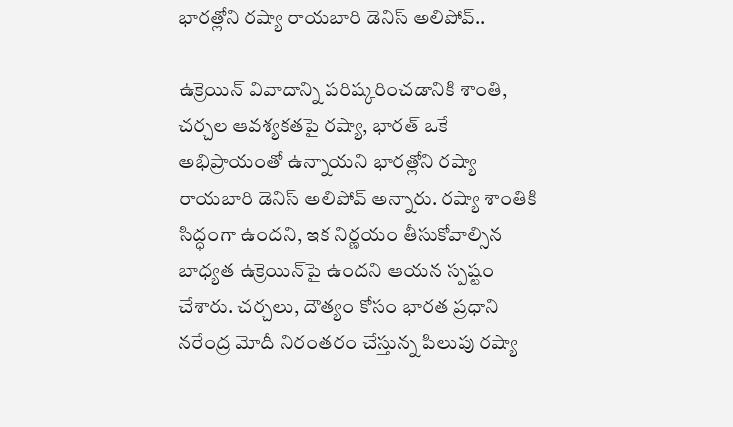భారత్లోని రష్యా రాయబారి డెనిస్ అలిపోవ్..

ఉక్రెయిన్ వివాదాన్ని పరిష్కరించడానికి శాంతి, చర్చల ఆవశ్యకతపై రష్యా, భారత్ ఒకే అభిప్రాయంతో ఉన్నాయని భారత్లోని రష్యా రాయబారి డెనిస్ అలిపోవ్ అన్నారు. రష్యా శాంతికి సిద్ధంగా ఉందని, ఇక నిర్ణయం తీసుకోవాల్సిన బాధ్యత ఉక్రెయిన్‌పై ఉందని ఆయన స్పష్టం చేశారు. చర్చలు, దౌత్యం కోసం భారత ప్రధాని నరేంద్ర మోదీ నిరంతరం చేస్తున్న పిలుపు రష్యా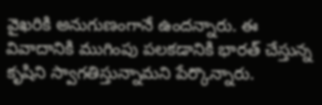వైఖరికి అనుగుణంగానే ఉందన్నారు. ఈ వివాదానికి ముగింపు పలకడానికి భారత్ చేస్తున్న కృషిని స్వాగతిస్తున్నామని పేర్కొన్నారు.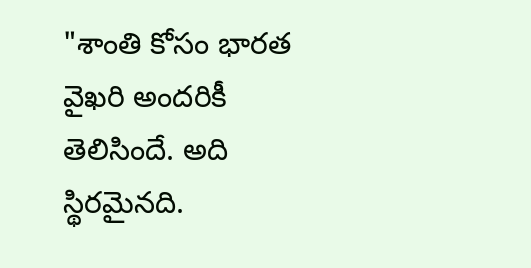"శాంతి కోసం భారత వైఖరి అందరికీ తెలిసిందే. అది స్థిరమైనది.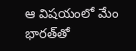ఆ విషయంలో మేం భారత్‌తో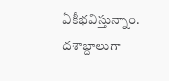ఏకీభవిస్తున్నాం. దశాబ్దాలుగా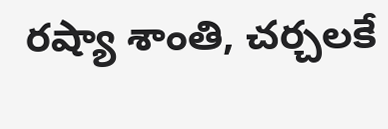రష్యా శాంతి, చర్చలకే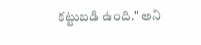కట్టుబడి ఉంది." అని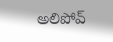అలిపోవ్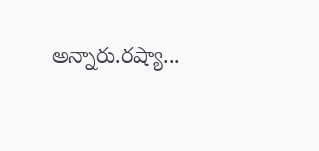అన్నారు.రష్యా...